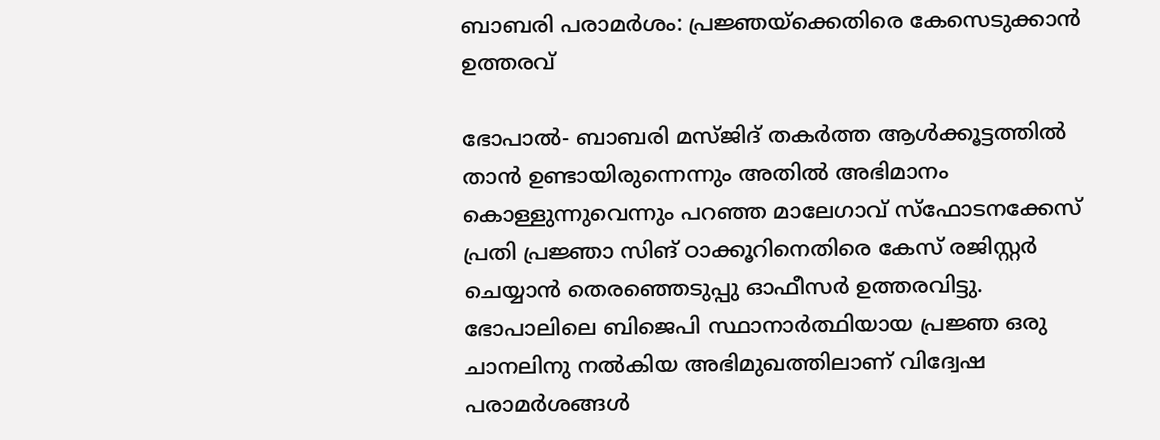ബാബരി പരാമര്‍ശം: പ്രജ്ഞയ്‌ക്കെതിരെ കേസെടുക്കാന്‍ ഉത്തരവ്

ഭോപാല്‍- ബാബരി മസ്ജിദ് തകര്‍ത്ത ആള്‍ക്കൂട്ടത്തില്‍ താന്‍ ഉണ്ടായിരുന്നെന്നും അതില്‍ അഭിമാനം കൊള്ളുന്നുവെന്നും പറഞ്ഞ മാലേഗാവ് സ്‌ഫോടനക്കേസ് പ്രതി പ്രജ്ഞാ സിങ് ഠാക്കൂറിനെതിരെ കേസ് രജിസ്റ്റര്‍ ചെയ്യാന്‍ തെരഞ്ഞെടുപ്പു ഓഫീസര്‍ ഉത്തരവിട്ടു. ഭോപാലിലെ ബിജെപി സ്ഥാനാര്‍ത്ഥിയായ പ്രജ്ഞ ഒരു ചാനലിനു നല്‍കിയ അഭിമുഖത്തിലാണ് വിദ്വേഷ പരാമര്‍ശങ്ങള്‍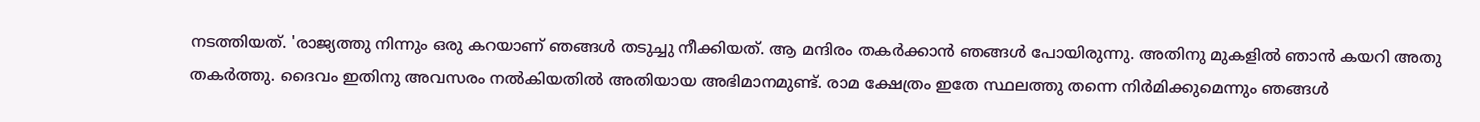നടത്തിയത്. 'രാജ്യത്തു നിന്നും ഒരു കറയാണ് ഞങ്ങള്‍ തടുച്ചു നീക്കിയത്. ആ മന്ദിരം തകര്‍ക്കാന്‍ ഞങ്ങള്‍ പോയിരുന്നു. അതിനു മുകളില്‍ ഞാന്‍ കയറി അതു തകര്‍ത്തു. ദൈവം ഇതിനു അവസരം നല്‍കിയതില്‍ അതിയായ അഭിമാനമുണ്ട്. രാമ ക്ഷേത്രം ഇതേ സ്ഥലത്തു തന്നെ നിര്‍മിക്കുമെന്നും ഞങ്ങള്‍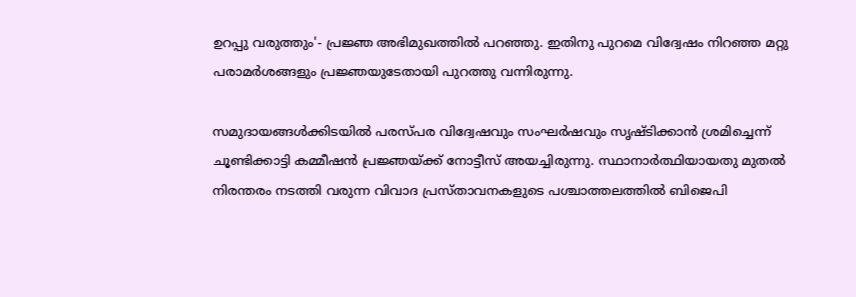ഉറപ്പു വരുത്തും'- പ്രജ്ഞ അഭിമുഖത്തില്‍ പറഞ്ഞു. ഇതിനു പുറമെ വിദ്വേഷം നിറഞ്ഞ മറ്റു പരാമര്‍ശങ്ങളും പ്രജ്ഞയുടേതായി പുറത്തു വന്നിരുന്നു.

സമുദായങ്ങള്‍ക്കിടയില്‍ പരസ്പര വിദ്വേഷവും സംഘര്‍ഷവും സൃഷ്ടിക്കാന്‍ ശ്രമിച്ചെന്ന് ചൂണ്ടിക്കാട്ടി കമ്മീഷന്‍ പ്രജ്ഞയ്ക്ക് നോട്ടീസ് അയച്ചിരുന്നു. സ്ഥാനാര്‍ത്ഥിയായതു മുതല്‍ നിരന്തരം നടത്തി വരുന്ന വിവാദ പ്രസ്താവനകളുടെ പശ്ചാത്തലത്തില്‍ ബിജെപി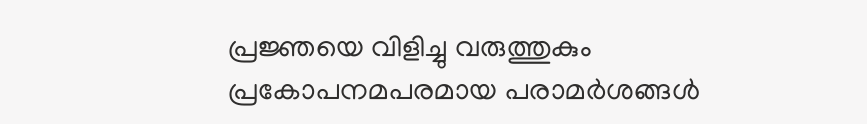പ്രജ്ഞയെ വിളിച്ചു വരുത്തുകും പ്രകോപനമപരമായ പരാമര്‍ശങ്ങള്‍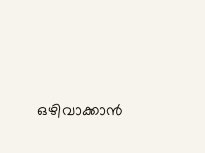ഒഴിവാക്കാന്‍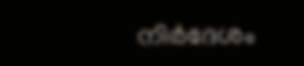നിര്‍ദേശം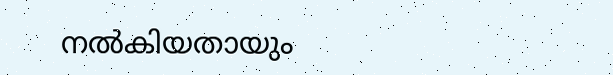നല്‍കിയതായും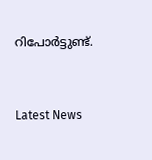റിപോര്‍ട്ടുണ്ട്.


Latest News